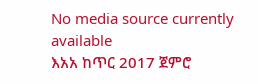No media source currently available
እአአ ከጥር 2017 ጀምሮ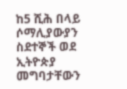ከ5 ሺሕ በላይ ሶማሊያውያን ስደተኞች ወደ ኢትዮጵያ መግባታቸውን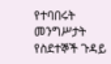የተባበሩት መንግሥታት የስደተኞች ጉዳይ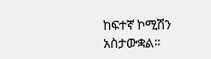ከፍተኛ ኮሚሽን አስታውቋል፡፡